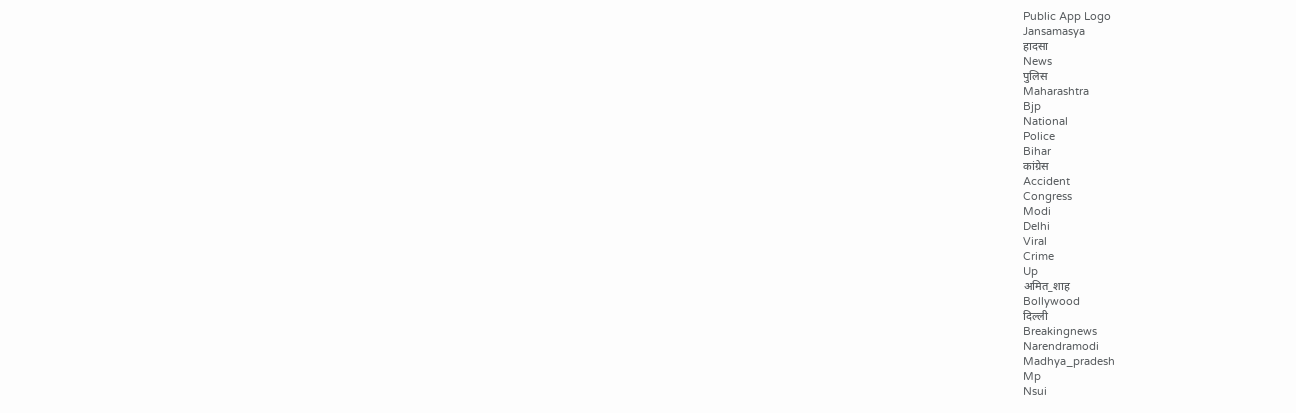Public App Logo
Jansamasya
हादसा
News
पुलिस
Maharashtra
Bjp
National
Police
Bihar
कांग्रेस
Accident
Congress
Modi
Delhi
Viral
Crime
Up
अमित_शाह
Bollywood
दिल्ली
Breakingnews
Narendramodi
Madhya_pradesh
Mp
Nsui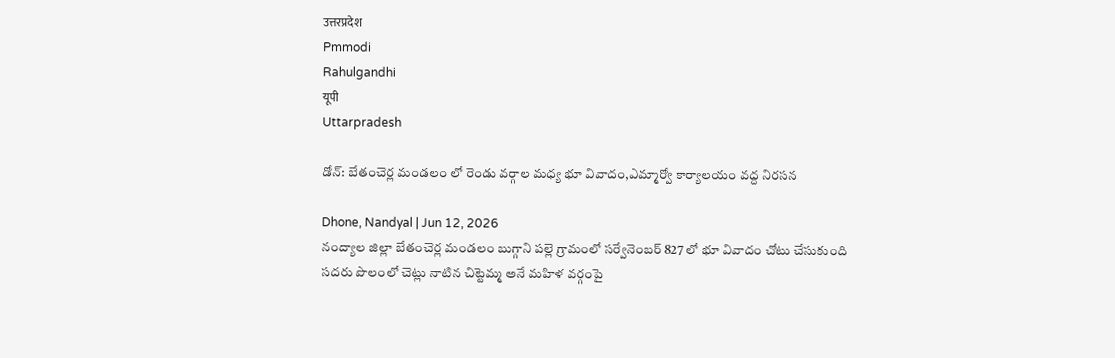उत्तरप्रदेश
Pmmodi
Rahulgandhi
यूपी
Uttarpradesh

డోన్: బేతంచెర్ల మండలం లో రెండు వర్గాల మధ్య భూ వివాదం,ఎమ్మార్వో కార్యాలయం వద్ద నిరసన

Dhone, Nandyal | Jun 12, 2026
నంద్యాల జిల్లా బేతంచెర్ల మండలం బుగ్గాని పల్లె గ్రామంలో సర్వేనెంబర్ 827 లో భూ వివాదం చోటు చేసుకుంది సదరు పొలంలో చెట్లు నాటిన చిట్టెమ్మ అనే మహిళ వర్గంపై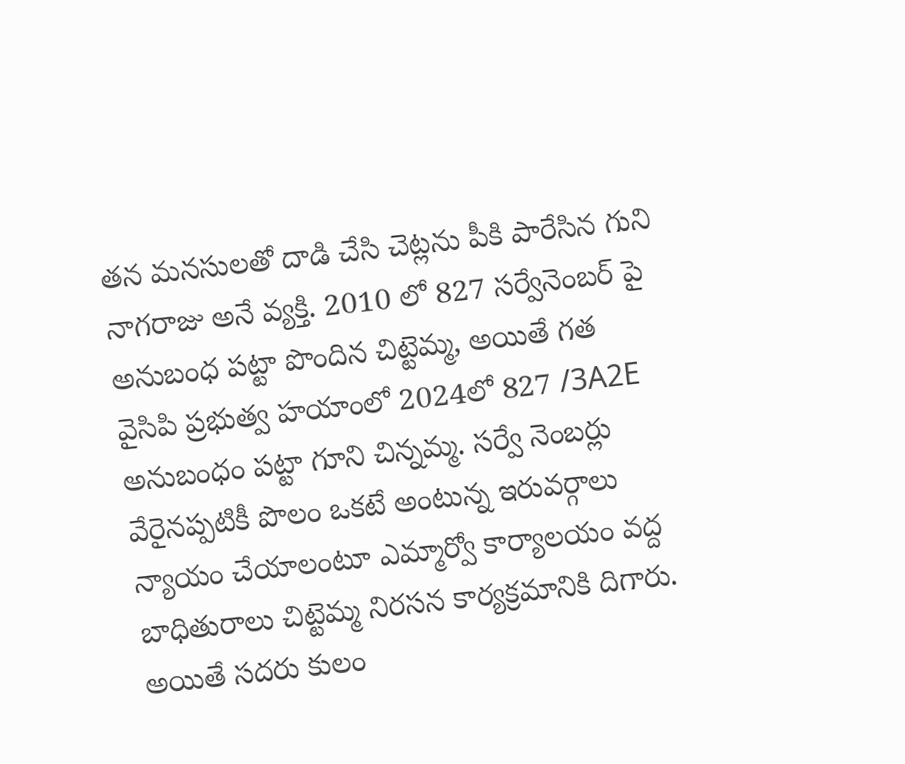తన మనసులతో దాడి చేసి చెట్లను పీకి పారేసిన గుని నాగరాజు అనే వ్యక్తి. 2010 లో 827 సర్వేనెంబర్ పై అనుబంధ పట్టా పొందిన చిట్టెమ్మ, అయితే గత వైసిపి ప్రభుత్వ హయాంలో 2024లో 827 /3A2E అనుబంధం పట్టా గూని చిన్నమ్మ. సర్వే నెంబర్లు వేరైనప్పటికీ పొలం ఒకటే అంటున్న ఇరువర్గాలు న్యాయం చేయాలంటూ ఎమ్మార్వో కార్యాలయం వద్ద బాధితురాలు చిట్టెమ్మ నిరసన కార్యక్రమానికి దిగారు. అయితే సదరు కులం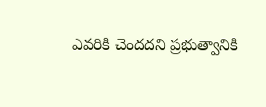ఎవరికి చెందదని ప్రభుత్వానికి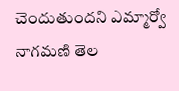చెందుతుందని ఎమ్మార్వో నాగమణి తెల